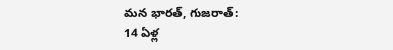మన భారత్, గుజరాత్:
14 ఏళ్ల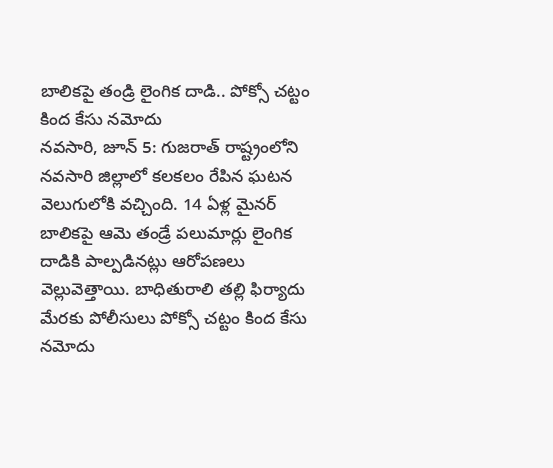బాలికపై తండ్రి లైంగిక దాడి.. పోక్సో చట్టం కింద కేసు నమోదు
నవసారి, జూన్ 5: గుజరాత్ రాష్ట్రంలోని నవసారి జిల్లాలో కలకలం రేపిన ఘటన వెలుగులోకి వచ్చింది. 14 ఏళ్ల మైనర్ బాలికపై ఆమె తండ్రే పలుమార్లు లైంగిక దాడికి పాల్పడినట్లు ఆరోపణలు వెల్లువెత్తాయి. బాధితురాలి తల్లి ఫిర్యాదు మేరకు పోలీసులు పోక్సో చట్టం కింద కేసు నమోదు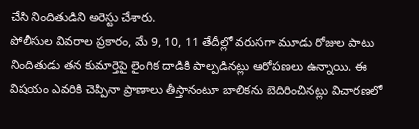చేసి నిందితుడిని అరెస్టు చేశారు.
పోలీసుల వివరాల ప్రకారం, మే 9, 10, 11 తేదీల్లో వరుసగా మూడు రోజుల పాటు నిందితుడు తన కుమార్తెపై లైంగిక దాడికి పాల్పడినట్లు ఆరోపణలు ఉన్నాయి. ఈ విషయం ఎవరికి చెప్పినా ప్రాణాలు తీస్తానంటూ బాలికను బెదిరించినట్లు విచారణలో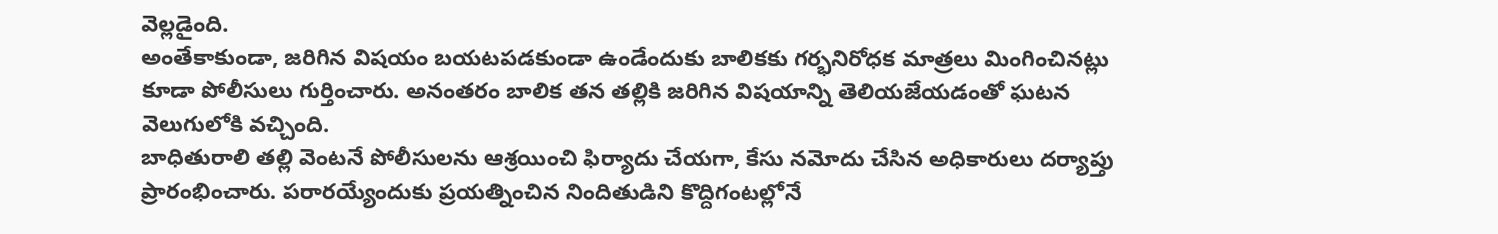వెల్లడైంది.
అంతేకాకుండా, జరిగిన విషయం బయటపడకుండా ఉండేందుకు బాలికకు గర్భనిరోధక మాత్రలు మింగించినట్లు కూడా పోలీసులు గుర్తించారు. అనంతరం బాలిక తన తల్లికి జరిగిన విషయాన్ని తెలియజేయడంతో ఘటన వెలుగులోకి వచ్చింది.
బాధితురాలి తల్లి వెంటనే పోలీసులను ఆశ్రయించి ఫిర్యాదు చేయగా, కేసు నమోదు చేసిన అధికారులు దర్యాప్తు ప్రారంభించారు. పరారయ్యేందుకు ప్రయత్నించిన నిందితుడిని కొద్దిగంటల్లోనే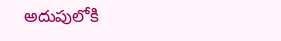అదుపులోకి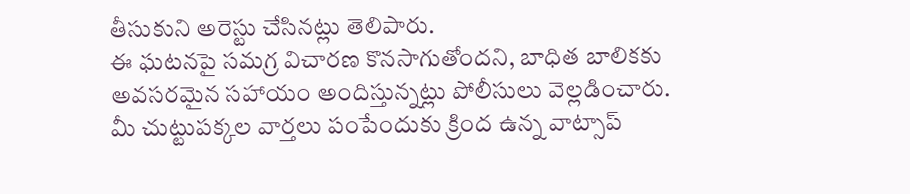తీసుకుని అరెస్టు చేసినట్లు తెలిపారు.
ఈ ఘటనపై సమగ్ర విచారణ కొనసాగుతోందని, బాధిత బాలికకు అవసరమైన సహాయం అందిస్తున్నట్లు పోలీసులు వెల్లడించారు.
మీ చుట్టుపక్కల వార్తలు పంపేందుకు క్రింద ఉన్న వాట్సాప్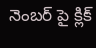నెంబర్ పై క్లిక్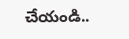చేయండి..